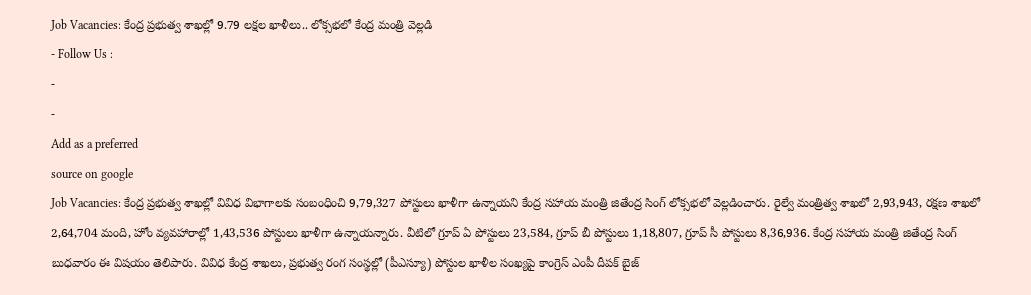Job Vacancies: కేంద్ర ప్రభుత్వ శాఖల్లో 9.79 లక్షల ఖాళీలు.. లోక్సభలో కేంద్ర మంత్రి వెల్లడి
- Follow Us :
-
-
Add as a preferred
source on google
Job Vacancies: కేంద్ర ప్రభుత్వ శాఖల్లో వివిధ విభాగాలకు సంబంధించి 9,79,327 పోస్టులు ఖాళీగా ఉన్నాయని కేంద్ర సహాయ మంత్రి జితేంద్ర సింగ్ లోక్సభలో వెల్లడించారు. రైల్వే మంత్రిత్వ శాఖలో 2,93,943, రక్షణ శాఖలో 2,64,704 మంది, హోం వ్యవహారాల్లో 1,43,536 పోస్టులు ఖాళీగా ఉన్నాయన్నారు. వీటిలో గ్రూప్ ఏ పోస్టులు 23,584, గ్రూప్ బీ పోస్టులు 1,18,807, గ్రూప్ సీ పోస్టులు 8,36,936. కేంద్ర సహాయ మంత్రి జితేంద్ర సింగ్ బుధవారం ఈ విషయం తెలిపారు. వివిధ కేంద్ర శాఖలు, ప్రభుత్వ రంగ సంస్థల్లో (పీఎస్యూ) పోస్టుల ఖాళీల సంఖ్యపై కాంగ్రెస్ ఎంపీ దీపక్ బైజ్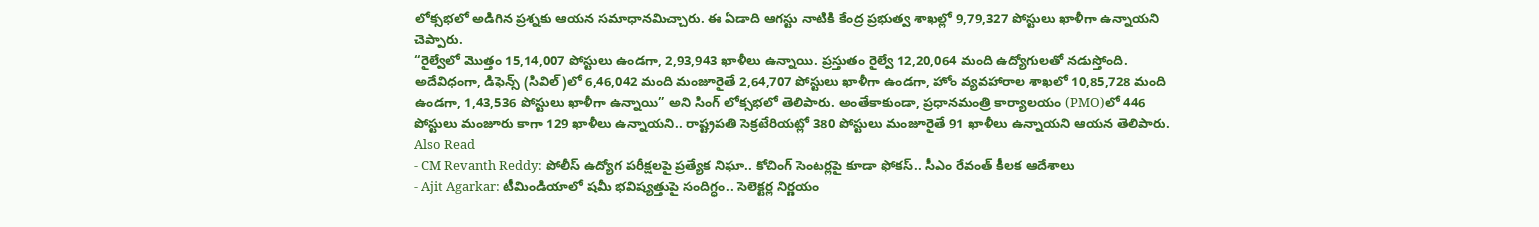లోక్సభలో అడిగిన ప్రశ్నకు ఆయన సమాధానమిచ్చారు. ఈ ఏడాది ఆగస్టు నాటికి కేంద్ర ప్రభుత్వ శాఖల్లో 9,79,327 పోస్టులు ఖాళీగా ఉన్నాయని చెప్పారు.
“రైల్వేలో మొత్తం 15,14,007 పోస్టులు ఉండగా, 2,93,943 ఖాళీలు ఉన్నాయి. ప్రస్తుతం రైల్వే 12,20,064 మంది ఉద్యోగులతో నడుస్తోంది. అదేవిధంగా, డిఫెన్స్ (సివిల్)లో 6,46,042 మంది మంజూరైతే 2,64,707 పోస్టులు ఖాళీగా ఉండగా, హోం వ్యవహారాల శాఖలో 10,85,728 మంది ఉండగా, 1,43,536 పోస్టులు ఖాళీగా ఉన్నాయి” అని సింగ్ లోక్సభలో తెలిపారు. అంతేకాకుండా, ప్రధానమంత్రి కార్యాలయం (PMO)లో 446 పోస్టులు మంజూరు కాగా 129 ఖాళీలు ఉన్నాయని.. రాష్ట్రపతి సెక్రటేరియట్లో 380 పోస్టులు మంజూరైతే 91 ఖాళీలు ఉన్నాయని ఆయన తెలిపారు.
Also Read
- CM Revanth Reddy: పోలీస్ ఉద్యోగ పరీక్షలపై ప్రత్యేక నిఘా.. కోచింగ్ సెంటర్లపై కూడా ఫోకస్.. సీఎం రేవంత్ కీలక ఆదేశాలు
- Ajit Agarkar: టీమిండియాలో షమీ భవిష్యత్తుపై సందిగ్ధం.. సెలెక్టర్ల నిర్ణయం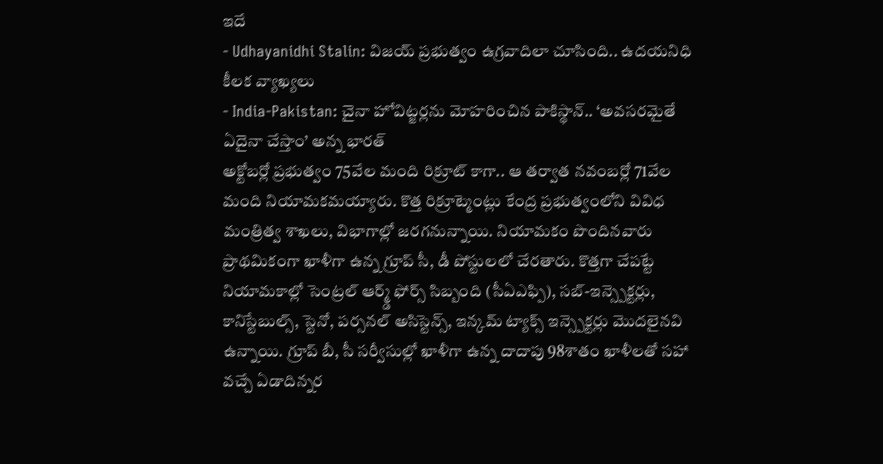ఇదే
- Udhayanidhi Stalin: విజయ్ ప్రభుత్వం ఉగ్రవాదిలా చూసింది.. ఉదయనిధి కీలక వ్యాఖ్యలు
- India-Pakistan: చైనా హోవిట్జర్లను మోహరించిన పాకిస్థాన్.. ‘అవసరమైతే ఏదైనా చేస్తాం’ అన్న భారత్
అక్టోబర్లో ప్రభుత్వం 75వేల మంది రిక్రూట్ కాగా.. ఆ తర్వాత నవంబర్లో 71వేల మంది నియామకమయ్యారు. కొత్త రిక్రూట్మెంట్లు కేంద్ర ప్రభుత్వంలోని వివిధ మంత్రిత్వ శాఖలు, విభాగాల్లో జరగనున్నాయి. నియామకం పొందినవారు ప్రాథమికంగా ఖాళీగా ఉన్న గ్రూప్ సీ, డీ పోస్టులలో చేరతారు. కొత్తగా చేపట్టే నియామకాల్లో సెంట్రల్ ఆర్మ్డ్ ఫోర్స్ సిబ్బంది (సీఏఎఫ్పి), సబ్-ఇన్స్పెక్టర్లు, కానిస్టేబుల్స్, స్టెనో, పర్సనల్ అసిస్టెన్స్, ఇన్కమ్ ట్యాక్స్ ఇన్స్పెక్టర్లు మొదలైనవి ఉన్నాయి. గ్రూప్ బీ, సీ సర్వీసుల్లో ఖాళీగా ఉన్న దాదాపు 98శాతం ఖాళీలతో సహా వచ్చే ఏడాదిన్నర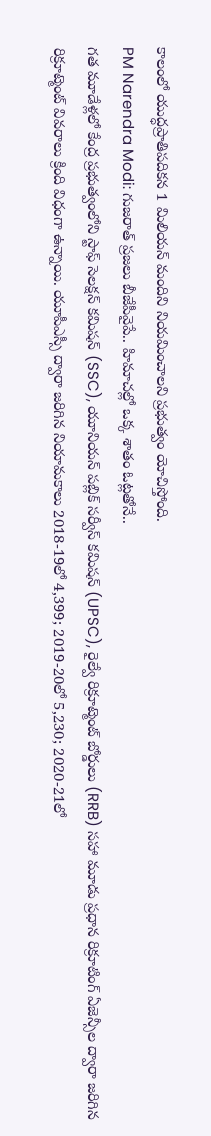కాలంలో యుద్ధప్రాతిపదికన 1 మిలియన్ మందిని నియమించాలని ప్రభుత్వం యోచిస్తోంది.
PM Narendra Modi: గుజరాత్ ప్రజలు బీజేపీవైపే.. హిమాచల్లో ఒక్క శాతం ఓట్లతోనే..
గత మూడేళ్లలో కేంద్ర ప్రభుత్వంలోని స్టాఫ్ సెలక్షన్ కమిషన్ (SSC), యూనియన్ పబ్లిక్ సర్వీస్ కమిషన్ (UPSC), రైల్వే రిక్రూట్మెంట్ బోర్డులు (RRB) సహా మూడు ప్రధాన రిక్రూటింగ్ ఏజెన్సీల ద్వారా జరిగిన రిక్రూట్మెంట్ వివరాలు క్రింది విధంగా ఉన్నాయి. యూపీఎస్సీ ద్వారా జరిగిన నియామకాలు 2018-19లో 4,399; 2019-20లో 5,230; 2020-21లో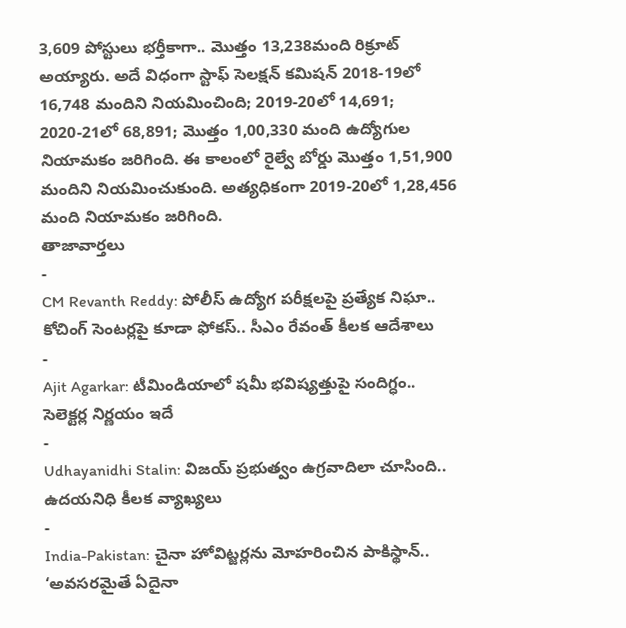3,609 పోస్టులు భర్తీకాగా.. మొత్తం 13,238మంది రిక్రూట్ అయ్యారు. అదే విధంగా స్టాఫ్ సెలక్షన్ కమిషన్ 2018-19లో 16,748 మందిని నియమించింది; 2019-20లో 14,691; 2020-21లో 68,891; మొత్తం 1,00,330 మంది ఉద్యోగుల నియామకం జరిగింది. ఈ కాలంలో రైల్వే బోర్డు మొత్తం 1,51,900 మందిని నియమించుకుంది. అత్యధికంగా 2019-20లో 1,28,456 మంది నియామకం జరిగింది.
తాజావార్తలు
-
CM Revanth Reddy: పోలీస్ ఉద్యోగ పరీక్షలపై ప్రత్యేక నిఘా.. కోచింగ్ సెంటర్లపై కూడా ఫోకస్.. సీఎం రేవంత్ కీలక ఆదేశాలు
-
Ajit Agarkar: టీమిండియాలో షమీ భవిష్యత్తుపై సందిగ్ధం.. సెలెక్టర్ల నిర్ణయం ఇదే
-
Udhayanidhi Stalin: విజయ్ ప్రభుత్వం ఉగ్రవాదిలా చూసింది.. ఉదయనిధి కీలక వ్యాఖ్యలు
-
India-Pakistan: చైనా హోవిట్జర్లను మోహరించిన పాకిస్థాన్.. ‘అవసరమైతే ఏదైనా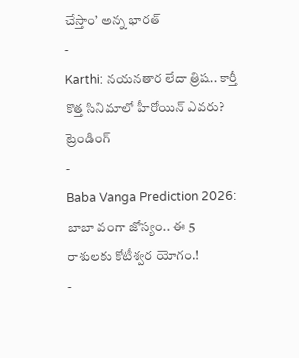చేస్తాం’ అన్న భారత్
-
Karthi: నయనతార లేదా త్రిష.. కార్తీ కొత్త సినిమాలో హీరోయిన్ ఎవరు?
ట్రెండింగ్
-
Baba Vanga Prediction 2026: బాబా వంగా జోస్యం.. ఈ 5 రాశులకు కోటీశ్వర యోగం.!
-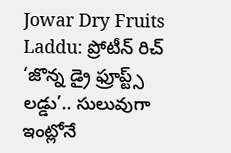Jowar Dry Fruits Laddu: ప్రోటీన్ రిచ్ ‘జొన్న డ్రై ఫ్రూప్ట్స్ లడ్డు’.. సులువుగా ఇంట్లోనే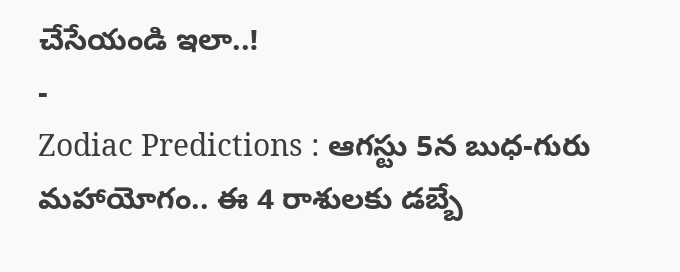చేసేయండి ఇలా..!
-
Zodiac Predictions : ఆగస్టు 5న బుధ-గురు మహాయోగం.. ఈ 4 రాశులకు డబ్బే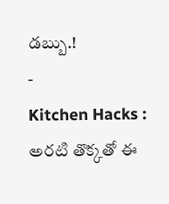డబ్బు.!
-
Kitchen Hacks : అరటి తొక్కతో ఈ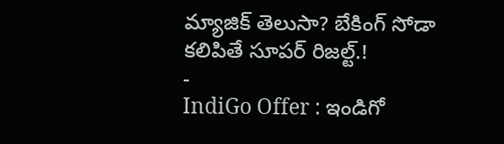మ్యాజిక్ తెలుసా? బేకింగ్ సోడా కలిపితే సూపర్ రిజల్ట్.!
-
IndiGo Offer : ఇండిగో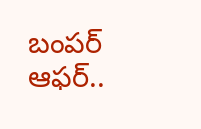బంపర్ ఆఫర్..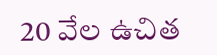20 వేల ఉచిత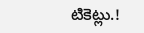టికెట్లు.!